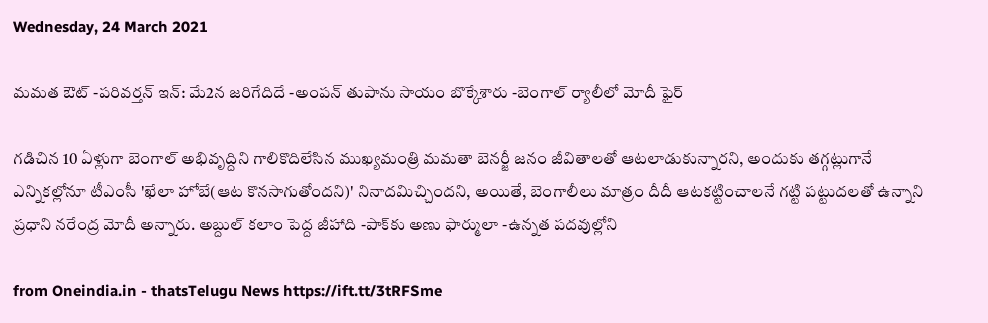Wednesday, 24 March 2021

మమత ఔట్ -పరివర్తన్ ఇన్: మే2న జరిగేదిదే -అంపన్ తుపాను సాయం బొక్కేశారు -బెంగాల్ ర్యాలీలో మోదీ ఫైర్

గడిచిన 10 ఏళ్లుగా బెంగాల్ అభివృద్దిని గాలికొదిలేసిన ముఖ్యమంత్రి మమతా బెనర్జీ జనం జీవితాలతో ఆటలాడుకున్నారని, అందుకు తగ్గట్లుగానే ఎన్నికల్లోనూ టీఎంసీ 'ఖేలా హోబే(ఆట కొనసాగుతోందని)' నినాదమిచ్చిందని, అయితే, బెంగాలీలు మాత్రం దీదీ ఆటకట్టించాలనే గట్టి పట్టుదలతో ఉన్నాని ప్రధాని నరేంద్ర మోదీ అన్నారు. అబ్దుల్ కలాం పెద్ద జీహాది -పాక్‌కు అణు ఫార్ములా -ఉన్నత పదవుల్లోని

from Oneindia.in - thatsTelugu News https://ift.tt/3tRFSme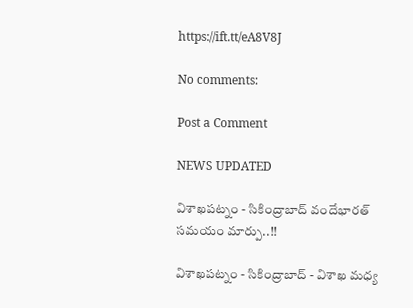https://ift.tt/eA8V8J

No comments:

Post a Comment

NEWS UPDATED

విశాఖపట్నం - సికింద్రాబాద్ వందేభారత్ సమయం మార్పు..!!

విశాఖపట్నం - సికింద్రాబాద్ - విశాఖ మధ్య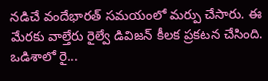నడిచే వందేభారత్ సమయంలో మర్పు చేసారు. ఈ మేరకు వాల్తేరు రైల్వే డివిజన్ కీలక ప్రకటన చేసింది. ఒడిశాలో రై...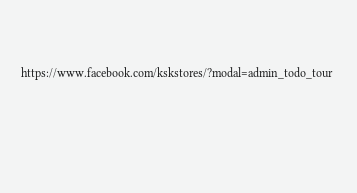https://www.facebook.com/kskstores/?modal=admin_todo_tour